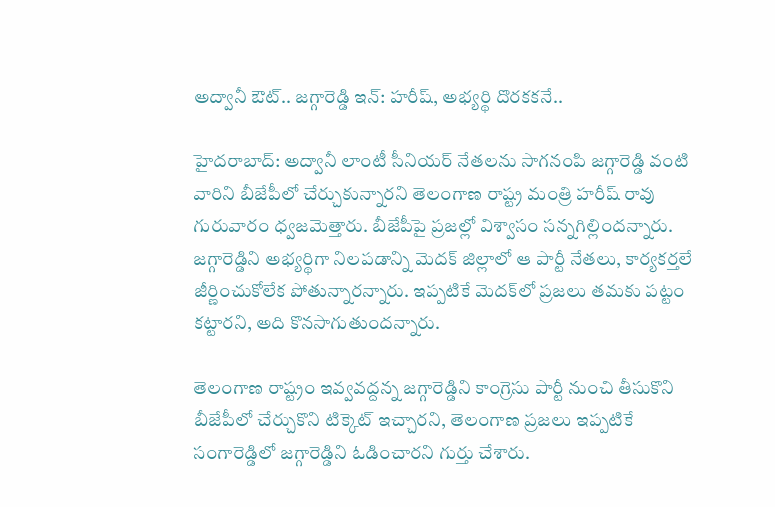అద్వానీ ఔట్.. జగ్గారెడ్డి ఇన్: హరీష్, అభ్యర్థి దొరకకనే..

హైదరాబాద్: అద్వానీ లాంటీ సీనియర్ నేతలను సాగనంపి జగ్గారెడ్డి వంటి వారిని బీజేపీలో చేర్చుకున్నారని తెలంగాణ రాష్ట్ర మంత్రి హరీష్ రావు గురువారం ధ్వజమెత్తారు. బీజేపీపై ప్రజల్లో విశ్వాసం సన్నగిల్లిందన్నారు. జగ్గారెడ్డిని అభ్యర్థిగా నిలపడాన్ని మెదక్ జిల్లాలో ఆ పార్టీ నేతలు, కార్యకర్తలే జీర్ణించుకోలేక పోతున్నారన్నారు. ఇప్పటికే మెదక్‌లో ప్రజలు తమకు పట్టం కట్టారని, అది కొనసాగుతుందన్నారు.

తెలంగాణ రాష్ట్రం ఇవ్వవద్దన్న జగ్గారెడ్డిని కాంగ్రెసు పార్టీ నుంచి తీసుకొని బీజేపీలో చేర్చుకొని టిక్కెట్ ఇచ్చారని, తెలంగాణ ప్రజలు ఇప్పటికే సంగారెడ్డిలో జగ్గారెడ్డిని ఓడించారని గుర్తు చేశారు.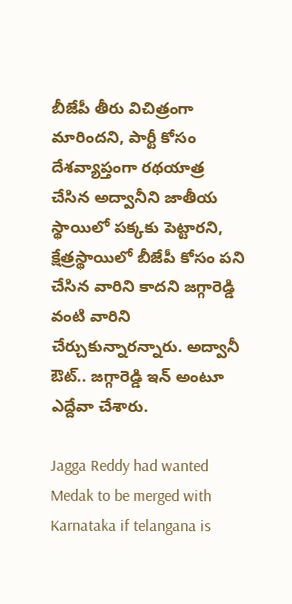బీజేపీ తీరు విచిత్రంగా మారిందని, పార్టీ కోసం దేశవ్యాప్తంగా రథయాత్ర చేసిన అద్వానీని జాతీయ స్థాయిలో పక్కకు పెట్టారని, క్షేత్రస్థాయిలో బీజేపీ కోసం పని చేసిన వారిని కాదని జగ్గారెడ్డి వంటి వారిని చేర్చుకున్నారన్నారు. అద్వానీ ఔట్.. జగ్గారెడ్డి ఇన్ అంటూ ఎద్దేవా చేశారు.

Jagga Reddy had wanted Medak to be merged with Karnataka if telangana is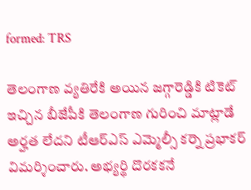formed: TRS

తెలంగాణ వ్యతిరేకి అయిన జగ్గారెడ్డికి టికెట్‌ ఇచ్చిన బీజేపీకి తెలంగాణ గురించి మాట్లాడే అర్హత లేదని టీఆర్‌ఎస్‌ ఎమ్మెల్సీ కర్నె ప్రభాకర్‌ విమర్శించారు. అభ్యర్థి దొరకకనే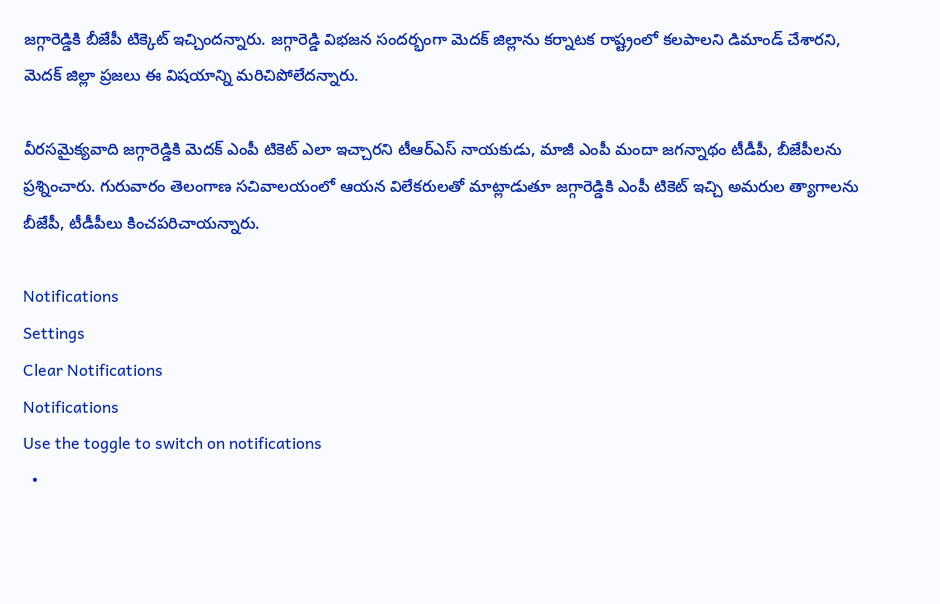జగ్గారెడ్డికి బీజేపీ టిక్కెట్ ఇచ్చిందన్నారు. జగ్గారెడ్డి విభజన సందర్భంగా మెదక్ జిల్లాను కర్నాటక రాష్ట్రంలో కలపాలని డిమాండ్ చేశారని, మెదక్ జిల్లా ప్రజలు ఈ విషయాన్ని మరిచిపోలేదన్నారు.

వీరసమైక్యవాది జగ్గారెడ్డికి మెదక్‌ ఎంపీ టికెట్‌ ఎలా ఇచ్చారని టీఆర్‌ఎస్‌ నాయకుడు, మాజీ ఎంపీ మందా జగన్నాథం టీడీపీ, బీజేపీలను ప్రశ్నించారు. గురువారం తెలంగాణ సచివాలయంలో ఆయన విలేకరులతో మాట్లాడుతూ జగ్గారెడ్డికి ఎంపీ టికెట్‌ ఇచ్చి అమరుల త్యాగాలను బీజేపీ, టీడీపీలు కించపరిచాయన్నారు.

Notifications
Settings
Clear Notifications
Notifications
Use the toggle to switch on notifications
  •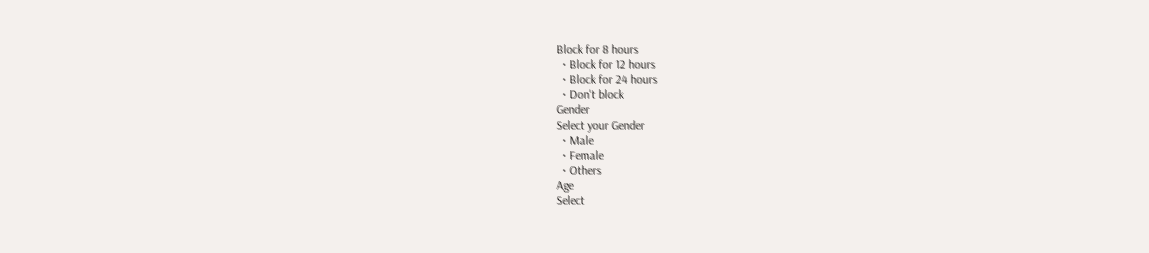Block for 8 hours
  • Block for 12 hours
  • Block for 24 hours
  • Don't block
Gender
Select your Gender
  • Male
  • Female
  • Others
Age
Select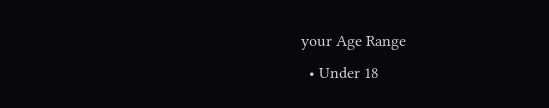your Age Range
  • Under 18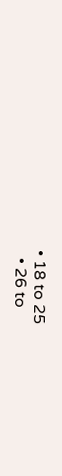• 18 to 25
  • 26 to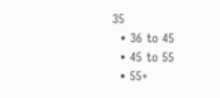35
  • 36 to 45
  • 45 to 55
  • 55+